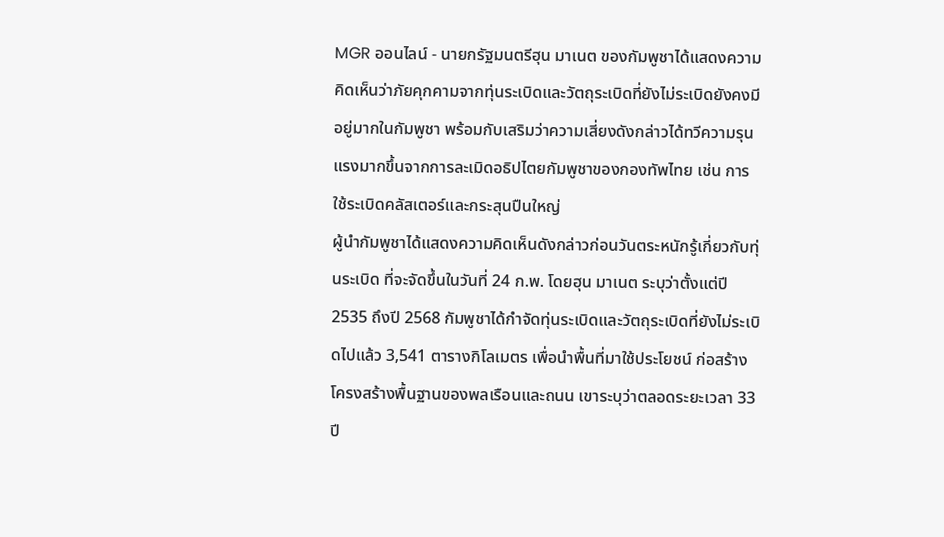MGR ออนไลน์ - นายกรัฐมนตรีฮุน มาเนต ของกัมพูชาได้แสดงความคิดเห็นว่าภัยคุกคามจากทุ่นระเบิดและวัตถุระเบิดที่ยังไม่ระเบิดยังคงมีอยู่มากในกัมพูชา พร้อมกับเสริมว่าความเสี่ยงดังกล่าวได้ทวีความรุนแรงมากขึ้นจากการละเมิดอธิปไตยกัมพูชาของกองทัพไทย เช่น การใช้ระเบิดคลัสเตอร์และกระสุนปืนใหญ่
ผู้นำกัมพูชาได้แสดงความคิดเห็นดังกล่าวก่อนวันตระหนักรู้เกี่ยวกับทุ่นระเบิด ที่จะจัดขึ้นในวันที่ 24 ก.พ. โดยฮุน มาเนต ระบุว่าตั้งแต่ปี 2535 ถึงปี 2568 กัมพูชาได้กำจัดทุ่นระเบิดและวัตถุระเบิดที่ยังไม่ระเบิดไปแล้ว 3,541 ตารางกิโลเมตร เพื่อนำพื้นที่มาใช้ประโยชน์ ก่อสร้างโครงสร้างพื้นฐานของพลเรือนและถนน เขาระบุว่าตลอดระยะเวลา 33 ปี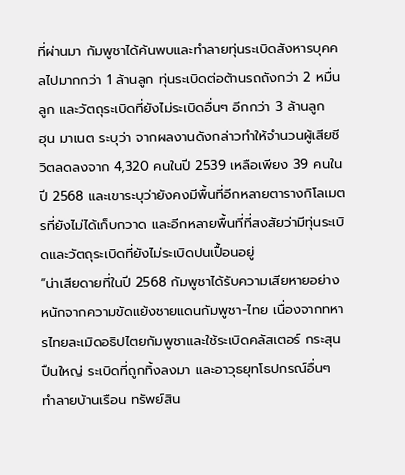ที่ผ่านมา กัมพูชาได้ค้นพบและทำลายทุ่นระเบิดสังหารบุคคลไปมากกว่า 1 ล้านลูก ทุ่นระเบิดต่อต้านรถถังกว่า 2 หมื่นลูก และวัตถุระเบิดที่ยังไม่ระเบิดอื่นๆ อีกกว่า 3 ล้านลูก
ฮุน มาเนต ระบุว่า จากผลงานดังกล่าวทำให้จำนวนผู้เสียชีวิตลดลงจาก 4,320 คนในปี 2539 เหลือเพียง 39 คนในปี 2568 และเขาระบุว่ายังคงมีพื้นที่อีกหลายตารางกิโลเมตรที่ยังไม่ได้เก็บกวาด และอีกหลายพื้นที่ที่สงสัยว่ามีทุ่นระเบิดและวัตถุระเบิดที่ยังไม่ระเบิดปนเปื้อนอยู่
“น่าเสียดายที่ในปี 2568 กัมพูชาได้รับความเสียหายอย่างหนักจากความขัดแย้งชายแดนกัมพูชา-ไทย เนื่องจากทหารไทยละเมิดอธิปไตยกัมพูชาและใช้ระเบิดคลัสเตอร์ กระสุนปืนใหญ่ ระเบิดที่ถูกทิ้งลงมา และอาวุธยุทโธปกรณ์อื่นๆ ทำลายบ้านเรือน ทรัพย์สิน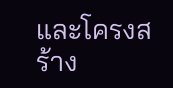และโครงสร้าง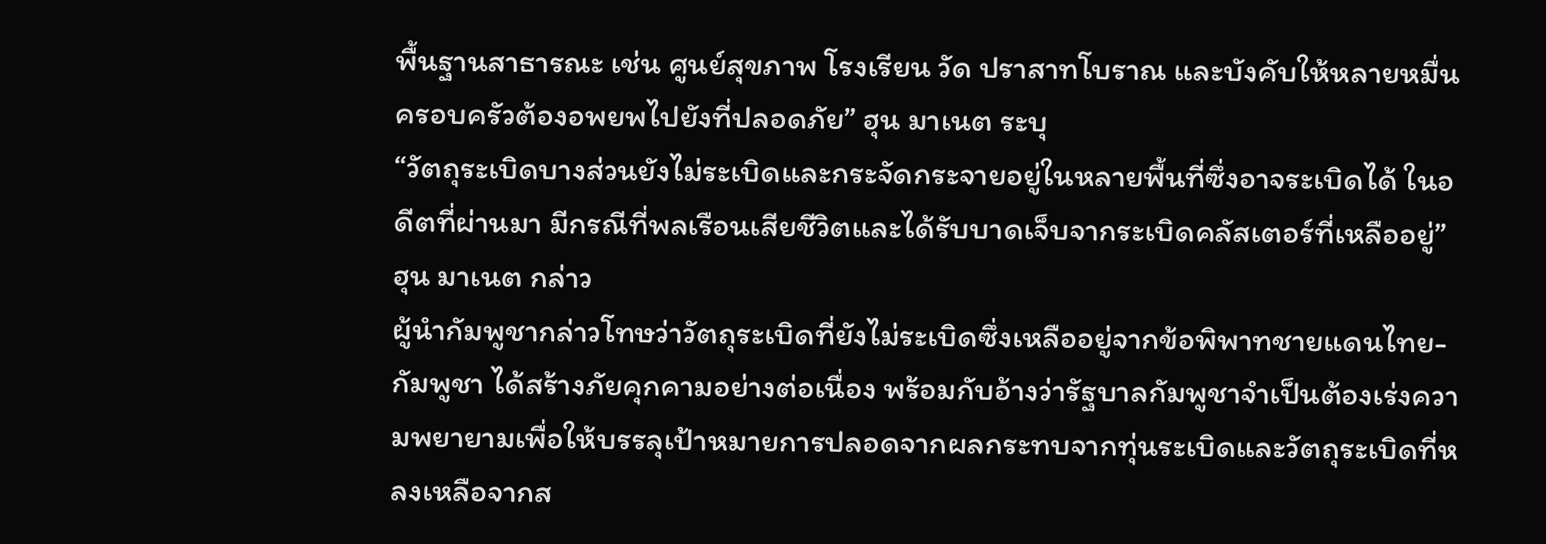พื้นฐานสาธารณะ เช่น ศูนย์สุขภาพ โรงเรียน วัด ปราสาทโบราณ และบังคับให้หลายหมื่นครอบครัวต้องอพยพไปยังที่ปลอดภัย” ฮุน มาเนต ระบุ
“วัตถุระเบิดบางส่วนยังไม่ระเบิดและกระจัดกระจายอยู่ในหลายพื้นที่ซึ่งอาจระเบิดได้ ในอดีตที่ผ่านมา มีกรณีที่พลเรือนเสียชีวิตและได้รับบาดเจ็บจากระเบิดคลัสเตอร์ที่เหลืออยู่” ฮุน มาเนต กล่าว
ผู้นำกัมพูชากล่าวโทษว่าวัตถุระเบิดที่ยังไม่ระเบิดซึ่งเหลืออยู่จากข้อพิพาทชายแดนไทย-กัมพูชา ได้สร้างภัยคุกคามอย่างต่อเนื่อง พร้อมกับอ้างว่ารัฐบาลกัมพูชาจำเป็นต้องเร่งความพยายามเพื่อให้บรรลุเป้าหมายการปลอดจากผลกระทบจากทุ่นระเบิดและวัตถุระเบิดที่หลงเหลือจากส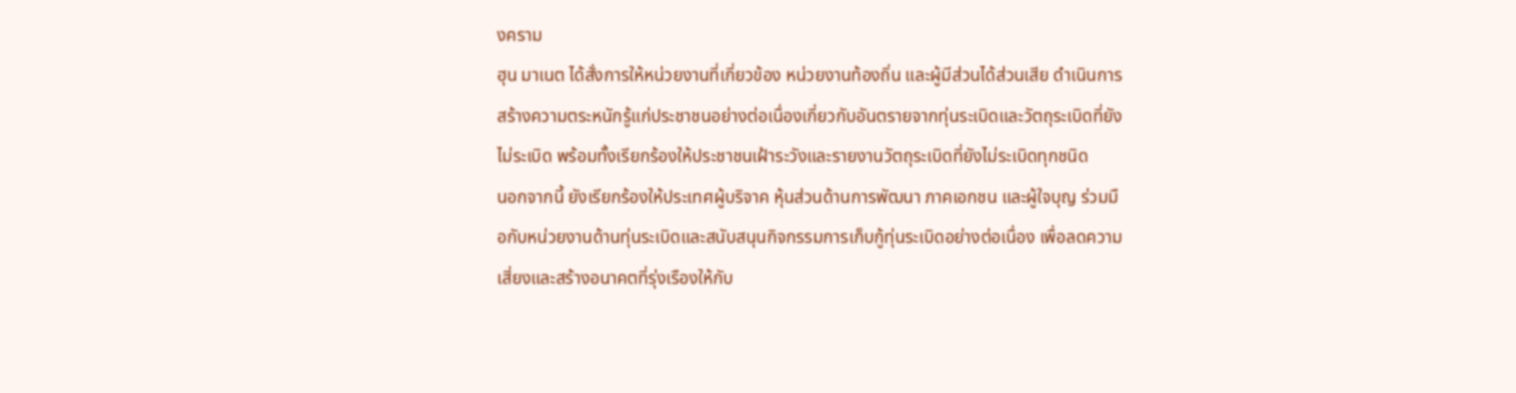งคราม
ฮุน มาเนต ได้สั่งการให้หน่วยงานที่เกี่ยวข้อง หน่วยงานท้องถิ่น และผู้มีส่วนได้ส่วนเสีย ดำเนินการสร้างความตระหนักรู้แก่ประชาชนอย่างต่อเนื่องเกี่ยวกับอันตรายจากทุ่นระเบิดและวัตถุระเบิดที่ยังไม่ระเบิด พร้อมทั้งเรียกร้องให้ประชาชนเฝ้าระวังและรายงานวัตถุระเบิดที่ยังไม่ระเบิดทุกชนิด
นอกจากนี้ ยังเรียกร้องให้ประเทศผู้บริจาค หุ้นส่วนด้านการพัฒนา ภาคเอกชน และผู้ใจบุญ ร่วมมือกับหน่วยงานด้านทุ่นระเบิดและสนับสนุนกิจกรรมการเก็บกู้ทุ่นระเบิดอย่างต่อเนื่อง เพื่อลดความเสี่ยงและสร้างอนาคตที่รุ่งเรืองให้กับ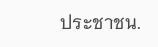ประชาชน.